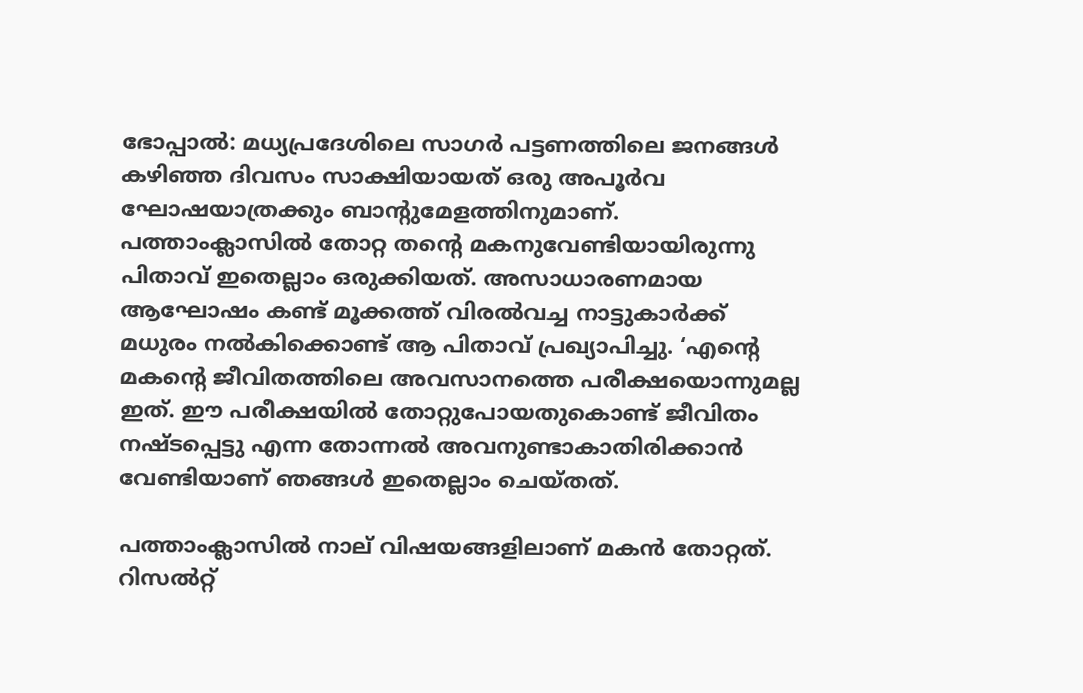ഭോപ്പാല്‍: മധ്യപ്രദേശിലെ സാഗര്‍ പട്ടണത്തിലെ ജനങ്ങള്‍ കഴിഞ്ഞ ദിവസം സാക്ഷിയായത് ഒരു അപൂര്‍വ ഘോഷയാത്രക്കും ബാന്റുമേളത്തിനുമാണ്. പത്താംക്ലാസില്‍ തോറ്റ തന്റെ മകനുവേണ്ടിയായിരുന്നു പിതാവ് ഇതെല്ലാം ഒരുക്കിയത്. അസാധാരണമായ ആഘോഷം കണ്ട് മൂക്കത്ത് വിരല്‍വച്ച നാട്ടുകാര്‍ക്ക് മധുരം നല്‍കിക്കൊണ്ട് ആ പിതാവ് പ്രഖ്യാപിച്ചു. ‘എന്റെ മകന്റെ ജീവിതത്തിലെ അവസാനത്തെ പരീക്ഷയൊന്നുമല്ല ഇത്. ഈ പരീക്ഷയില്‍ തോറ്റുപോയതുകൊണ്ട് ജീവിതം നഷ്ടപ്പെട്ടു എന്ന തോന്നല്‍ അവനുണ്ടാകാതിരിക്കാന്‍ വേണ്ടിയാണ് ഞങ്ങള്‍ ഇതെല്ലാം ചെയ്തത്.

പത്താംക്ലാസില്‍ നാല് വിഷയങ്ങളിലാണ് മകന്‍ തോറ്റത്. റിസല്‍റ്റ്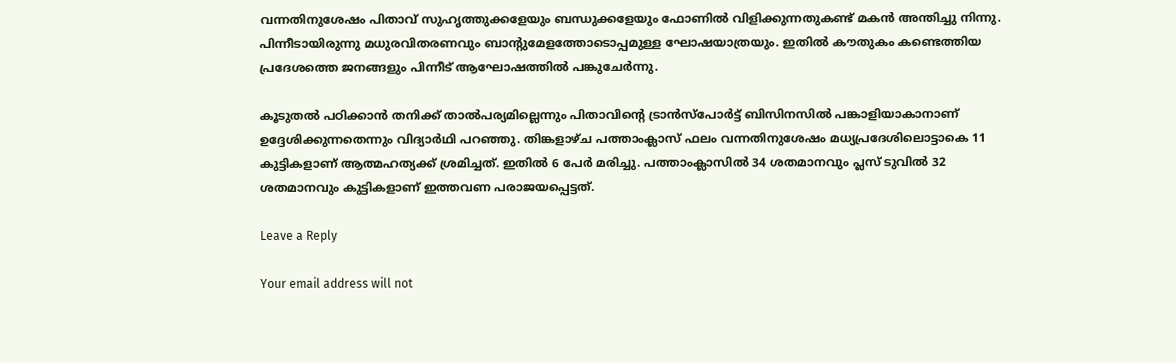വന്നതിനുശേഷം പിതാവ് സുഹൃത്തുക്കളേയും ബന്ധുക്കളേയും ഫോണില്‍ വിളിക്കുന്നതുകണ്ട് മകന്‍ അന്തിച്ചു നിന്നു. പിന്നീടായിരുന്നു മധുരവിതരണവും ബാന്റുമേളത്തോടൊപ്പമുള്ള ഘോഷയാത്രയും. ഇതില്‍ കൗതുകം കണ്ടെത്തിയ പ്രദേശത്തെ ജനങ്ങളും പിന്നീട് ആഘോഷത്തില്‍ പങ്കുചേര്‍ന്നു.

കൂടുതല്‍ പഠിക്കാന്‍ തനിക്ക് താല്‍പര്യമില്ലെന്നും പിതാവിന്റെ ട്രാന്‍സ്‌പോര്‍ട്ട് ബിസിനസില്‍ പങ്കാളിയാകാനാണ് ഉദ്ദേശിക്കുന്നതെന്നും വിദ്യാര്‍ഥി പറഞ്ഞു. തിങ്കളാഴ്ച പത്താംക്ലാസ് ഫലം വന്നതിനുശേഷം മധ്യപ്രദേശിലൊട്ടാകെ 11 കുട്ടികളാണ് ആത്മഹത്യക്ക് ശ്രമിച്ചത്. ഇതില്‍ 6 പേര്‍ മരിച്ചു. പത്താംക്ലാസില്‍ 34 ശതമാനവും പ്ലസ് ടുവില്‍ 32 ശതമാനവും കുട്ടികളാണ് ഇത്തവണ പരാജയപ്പെട്ടത്.

Leave a Reply

Your email address will not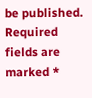be published. Required fields are marked *